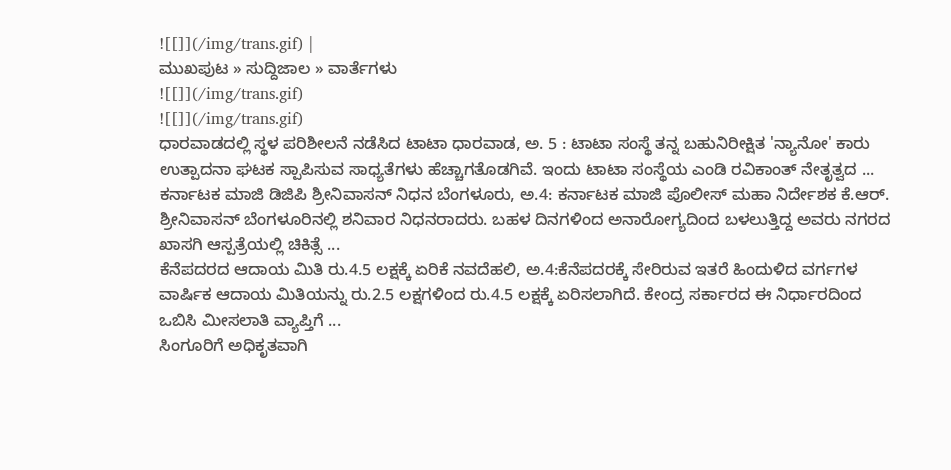![[]](/img/trans.gif) |
ಮುಖಪುಟ » ಸುದ್ದಿಜಾಲ » ವಾರ್ತೆಗಳು
![[]](/img/trans.gif)
![[]](/img/trans.gif)
ಧಾರವಾಡದಲ್ಲಿ ಸ್ಥಳ ಪರಿಶೀಲನೆ ನಡೆಸಿದ ಟಾಟಾ ಧಾರವಾಡ, ಅ. 5 : ಟಾಟಾ ಸಂಸ್ಥೆ ತನ್ನ ಬಹುನಿರೀಕ್ಷಿತ 'ನ್ಯಾನೋ' ಕಾರು ಉತ್ಪಾದನಾ ಘಟಕ ಸ್ಪಾಪಿಸುವ ಸಾಧ್ಯತೆಗಳು ಹೆಚ್ಚಾಗತೊಡಗಿವೆ. ಇಂದು ಟಾಟಾ ಸಂಸ್ಥೆಯ ಎಂಡಿ ರವಿಕಾಂತ್ ನೇತೃತ್ವದ ...
ಕರ್ನಾಟಕ ಮಾಜಿ ಡಿಜಿಪಿ ಶ್ರೀನಿವಾಸನ್ ನಿಧನ ಬೆಂಗಳೂರು, ಅ.4: ಕರ್ನಾಟಕ ಮಾಜಿ ಪೊಲೀಸ್ ಮಹಾ ನಿರ್ದೇಶಕ ಕೆ.ಆರ್. ಶ್ರೀನಿವಾಸನ್ ಬೆಂಗಳೂರಿನಲ್ಲಿ ಶನಿವಾರ ನಿಧನರಾದರು. ಬಹಳ ದಿನಗಳಿಂದ ಅನಾರೋಗ್ಯದಿಂದ ಬಳಲುತ್ತಿದ್ದ ಅವರು ನಗರದ ಖಾಸಗಿ ಆಸ್ಪತ್ರೆಯಲ್ಲಿ ಚಿಕಿತ್ಸೆ ...
ಕೆನೆಪದರದ ಆದಾಯ ಮಿತಿ ರು.4.5 ಲಕ್ಷಕ್ಕೆ ಏರಿಕೆ ನವದೆಹಲಿ, ಅ.4:ಕೆನೆಪದರಕ್ಕೆ ಸೇರಿರುವ ಇತರೆ ಹಿಂದುಳಿದ ವರ್ಗಗಳ ವಾರ್ಷಿಕ ಆದಾಯ ಮಿತಿಯನ್ನು ರು.2.5 ಲಕ್ಷಗಳಿಂದ ರು.4.5 ಲಕ್ಷಕ್ಕೆ ಏರಿಸಲಾಗಿದೆ. ಕೇಂದ್ರ ಸರ್ಕಾರದ ಈ ನಿರ್ಧಾರದಿಂದ ಒಬಿಸಿ ಮೀಸಲಾತಿ ವ್ಯಾಪ್ತಿಗೆ ...
ಸಿಂಗೂರಿಗೆ ಅಧಿಕೃತವಾಗಿ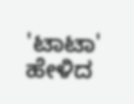'ಟಾಟಾ' ಹೇಳಿದ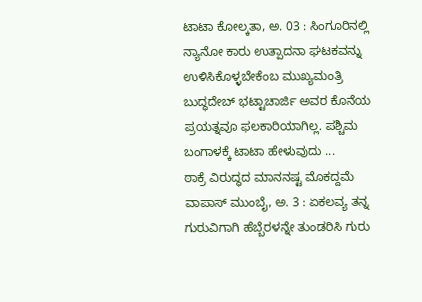ಟಾಟಾ ಕೋಲ್ಕತಾ, ಅ. 03 : ಸಿಂಗೂರಿನಲ್ಲಿ ನ್ಯಾನೋ ಕಾರು ಉತ್ಪಾದನಾ ಘಟಕವನ್ನು ಉಳಿಸಿಕೊಳ್ಳಬೇಕೆಂಬ ಮುಖ್ಯಮಂತ್ರಿ ಬುದ್ಧದೇಬ್ ಭಟ್ಟಾಚಾರ್ಜಿ ಅವರ ಕೊನೆಯ ಪ್ರಯತ್ನವೂ ಫಲಕಾರಿಯಾಗಿಲ್ಲ. ಪಶ್ಚಿಮ ಬಂಗಾಳಕ್ಕೆ ಟಾಟಾ ಹೇಳುವುದು ...
ಠಾಕ್ರೆ ವಿರುದ್ಧದ ಮಾನನಷ್ಟ ಮೊಕದ್ದಮೆ ವಾಪಾಸ್ ಮುಂಬೈ, ಅ. 3 : ಏಕಲವ್ಯ ತನ್ನ ಗುರುವಿಗಾಗಿ ಹೆಬ್ಬೆರಳನ್ನೇ ತುಂಡರಿಸಿ ಗುರು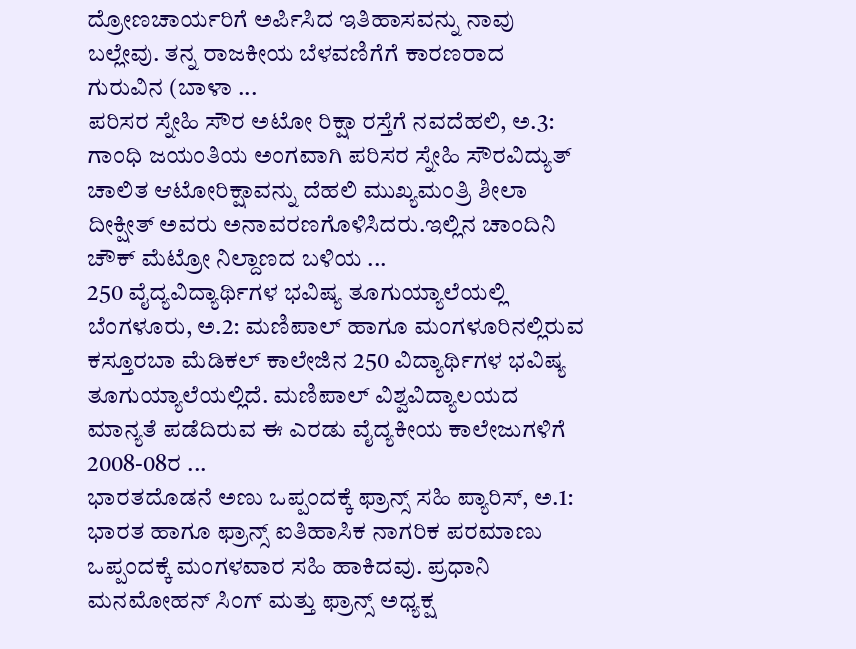ದ್ರೋಣಚಾರ್ಯರಿಗೆ ಅರ್ಪಿಸಿದ ಇತಿಹಾಸವನ್ನು ನಾವು ಬಲ್ಲೇವು. ತನ್ನ ರಾಜಕೀಯ ಬೆಳವಣಿಗೆಗೆ ಕಾರಣರಾದ ಗುರುವಿನ (ಬಾಳಾ ...
ಪರಿಸರ ಸ್ನೇಹಿ ಸೌರ ಅಟೋ ರಿಕ್ಷಾ ರಸ್ತೆಗೆ ನವದೆಹಲಿ, ಅ.3: ಗಾಂಧಿ ಜಯಂತಿಯ ಅಂಗವಾಗಿ ಪರಿಸರ ಸ್ನೇಹಿ ಸೌರವಿದ್ಯುತ್ ಚಾಲಿತ ಆಟೋರಿಕ್ಷಾವನ್ನು ದೆಹಲಿ ಮುಖ್ಯಮಂತ್ರಿ ಶೀಲಾ ದೀಕ್ಷೀತ್ ಅವರು ಅನಾವರಣಗೊಳಿಸಿದರು.ಇಲ್ಲಿನ ಚಾಂದಿನಿ ಚೌಕ್ ಮೆಟ್ರೋ ನಿಲ್ದಾಣದ ಬಳಿಯ ...
250 ವೈದ್ಯವಿದ್ಯಾರ್ಥಿಗಳ ಭವಿಷ್ಯ ತೂಗುಯ್ಯಾಲೆಯಲ್ಲಿ ಬೆಂಗಳೂರು, ಅ.2: ಮಣಿಪಾಲ್ ಹಾಗೂ ಮಂಗಳೂರಿನಲ್ಲಿರುವ ಕಸ್ತೂರಬಾ ಮೆಡಿಕಲ್ ಕಾಲೇಜಿನ 250 ವಿದ್ಯಾರ್ಥಿಗಳ ಭವಿಷ್ಯ ತೂಗುಯ್ಯಾಲೆಯಲ್ಲಿದೆ. ಮಣಿಪಾಲ್ ವಿಶ್ವವಿದ್ಯಾಲಯದ ಮಾನ್ಯತೆ ಪಡೆದಿರುವ ಈ ಎರಡು ವೈದ್ಯಕೀಯ ಕಾಲೇಜುಗಳಿಗೆ 2008-08ರ ...
ಭಾರತದೊಡನೆ ಅಣು ಒಪ್ಪಂದಕ್ಕೆ ಫ್ರಾನ್ಸ್ ಸಹಿ ಪ್ಯಾರಿಸ್, ಅ.1: ಭಾರತ ಹಾಗೂ ಫ್ರಾನ್ಸ್ ಐತಿಹಾಸಿಕ ನಾಗರಿಕ ಪರಮಾಣು ಒಪ್ಪಂದಕ್ಕೆ ಮಂಗಳವಾರ ಸಹಿ ಹಾಕಿದವು. ಪ್ರಧಾನಿ ಮನಮೋಹನ್ ಸಿಂಗ್ ಮತ್ತು ಫ್ರಾನ್ಸ್ ಅಧ್ಯಕ್ಷ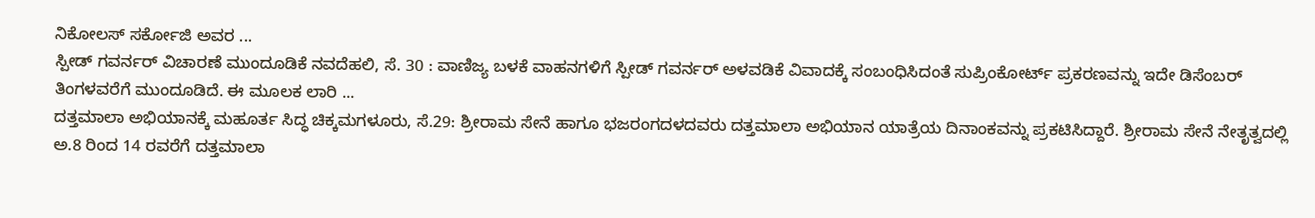ನಿಕೋಲಸ್ ಸರ್ಕೋಜಿ ಅವರ ...
ಸ್ಪೀಡ್ ಗವರ್ನರ್ ವಿಚಾರಣೆ ಮುಂದೂಡಿಕೆ ನವದೆಹಲಿ, ಸೆ. 30 : ವಾಣಿಜ್ಯ ಬಳಕೆ ವಾಹನಗಳಿಗೆ ಸ್ಪೀಡ್ ಗವರ್ನರ್ ಅಳವಡಿಕೆ ವಿವಾದಕ್ಕೆ ಸಂಬಂಧಿಸಿದಂತೆ ಸುಪ್ರಿಂಕೋರ್ಟ್ ಪ್ರಕರಣವನ್ನು ಇದೇ ಡಿಸೆಂಬರ್ ತಿಂಗಳವರೆಗೆ ಮುಂದೂಡಿದೆ. ಈ ಮೂಲಕ ಲಾರಿ ...
ದತ್ತಮಾಲಾ ಅಭಿಯಾನಕ್ಕೆ ಮಹೂರ್ತ ಸಿದ್ಧ ಚಿಕ್ಕಮಗಳೂರು, ಸೆ.29: ಶ್ರೀರಾಮ ಸೇನೆ ಹಾಗೂ ಭಜರಂಗದಳದವರು ದತ್ತಮಾಲಾ ಅಭಿಯಾನ ಯಾತ್ರೆಯ ದಿನಾಂಕವನ್ನು ಪ್ರಕಟಿಸಿದ್ದಾರೆ. ಶ್ರೀರಾಮ ಸೇನೆ ನೇತೃತ್ವದಲ್ಲಿ ಅ.8 ರಿಂದ 14 ರವರೆಗೆ ದತ್ತಮಾಲಾ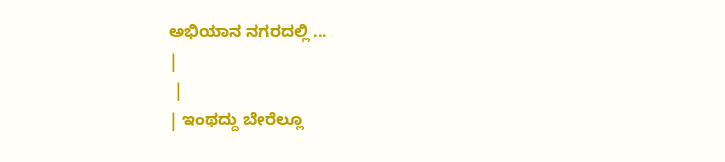ಅಭಿಯಾನ ನಗರದಲ್ಲಿ ...
|
 |
| ಇಂಥದ್ದು ಬೇರೆಲ್ಲೂ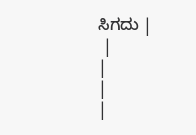ಸಿಗದು |
 |
|
|
|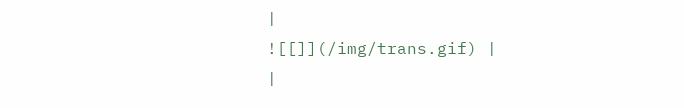|
![[]](/img/trans.gif) |
|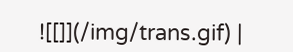![[]](/img/trans.gif) |